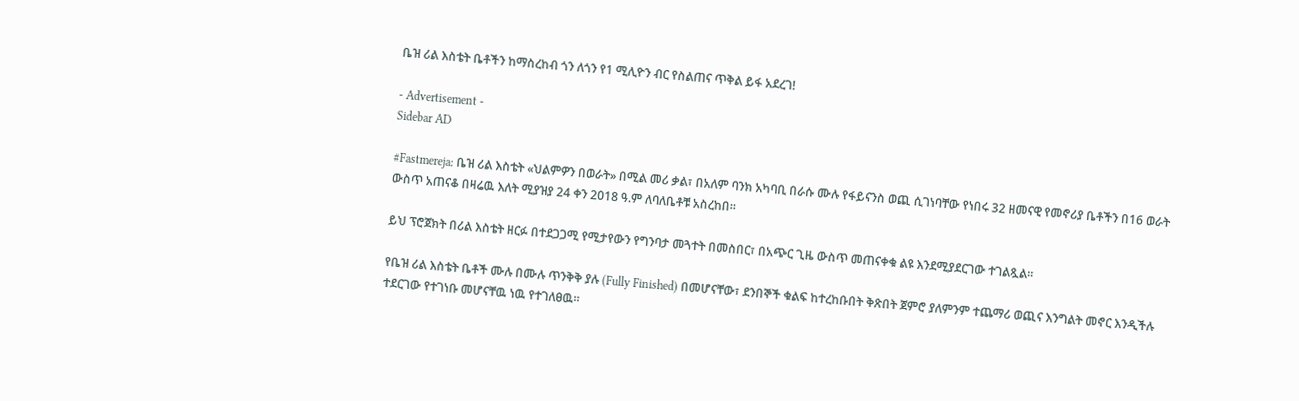ቤዝ ሪል እስቴት ቤቶችን ከማስረከብ ጎን ለጎን የ1 ሚሊዮን ብር የስልጠና ጥቅል ይፋ አደረገ!

- Advertisement -
Sidebar AD

#Fastmereja: ቤዝ ሪል እስቴት «ህልምዎን በወራት» በሚል መሪ ቃል፣ በአለም ባንክ አካባቢ በራሱ ሙሉ የፋይናንስ ወጪ ሲገነባቸው የነበሩ 32 ዘመናዊ የመኖሪያ ቤቶችን በ16 ወራት ውስጥ አጠናቆ በዛሬዉ እለት ሚያዝያ 24 ቀን 2018 ዓ.ም ለባለቤቶቹ አስረከበ።

ይህ ፕሮጀክት በሪል እስቴት ዘርፉ በተደጋጋሚ የሚታየውን የግንባታ መጓተት በመስበር፣ በአጭር ጊዜ ውስጥ መጠናቀቁ ልዩ እንደሚያደርገው ተገልጿል።

የቤዝ ሪል እስቴት ቤቶች ሙሉ በሙሉ ጥንቅቅ ያሉ (Fully Finished) በመሆናቸው፣ ደንበኞች ቁልፍ ከተረከቡበት ቅጽበት ጀምሮ ያለምንም ተጨማሪ ወጪና እንግልት መኖር እንዲችሉ ተደርገው የተገነቡ መሆናቸዉ ነዉ የተገለፀዉ።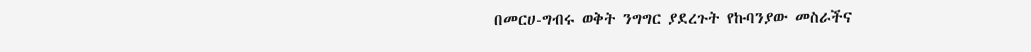በመርሀ-ግብሩ ወቅት ንግግር ያደረጉት የኩባንያው መስራችና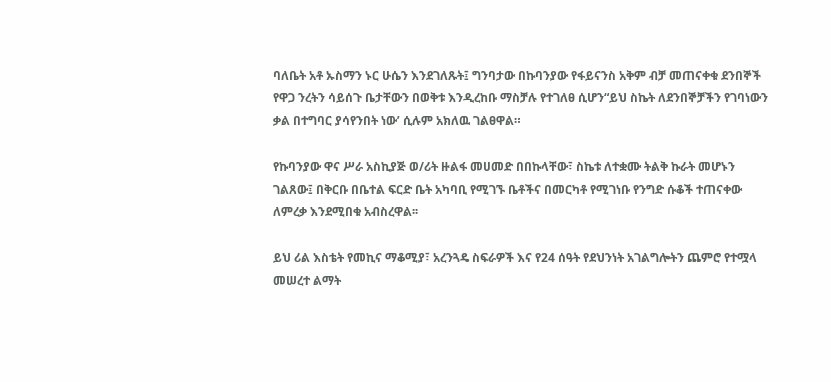ባለቤት አቶ ኡስማን ኑር ሁሴን እንደገለጹት፤ ግንባታው በኩባንያው የፋይናንስ አቅም ብቻ መጠናቀቁ ደንበኞች የዋጋ ንረትን ሳይሰጉ ቤታቸውን በወቅቱ እንዲረከቡ ማስቻሉ የተገለፀ ሲሆን“ይህ ስኬት ለደንበኞቻችን የገባነውን ቃል በተግባር ያሳየንበት ነው’ ሲሉም አክለዉ ገልፀዋል።

የኩባንያው ዋና ሥራ አስኪያጅ ወ/ሪት ዙልፋ መሀመድ በበኩላቸው፣ ስኬቱ ለተቋሙ ትልቅ ኩራት መሆኑን ገልጸው፤ በቅርቡ በቤተል ፍርድ ቤት አካባቢ የሚገኙ ቤቶችና በመርካቶ የሚገነቡ የንግድ ሱቆች ተጠናቀው ለምረቃ እንደሚበቁ አብስረዋል፡፡

ይህ ሪል እስቴት የመኪና ማቆሚያ፣ አረንጓዴ ስፍራዎች እና የ24 ሰዓት የደህንነት አገልግሎትን ጨምሮ የተሟላ መሠረተ ልማት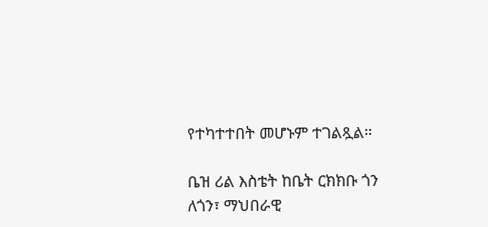የተካተተበት መሆኑም ተገልጿል።

ቤዝ ሪል እስቴት ከቤት ርክክቡ ጎን ለጎን፣ ማህበራዊ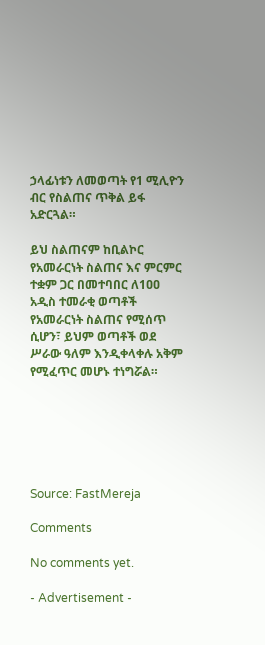ኃላፊነቱን ለመወጣት የ1 ሚሊዮን ብር የስልጠና ጥቅል ይፋ አድርጓል።

ይህ ስልጠናም ከቢልኮር የአመራርነት ስልጠና እና ምርምር ተቋም ጋር በመተባበር ለ1ዐዐ አዲስ ተመራቂ ወጣቶች የአመራርነት ስልጠና የሚሰጥ ሲሆን፣ ይህም ወጣቶች ወደ ሥራው ዓለም እንዲቀላቀሉ አቅም የሚፈጥር መሆኑ ተነግሯል።






Source: FastMereja

Comments

No comments yet.

- Advertisement -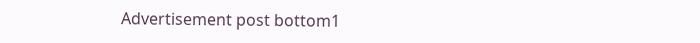Advertisement post bottom1